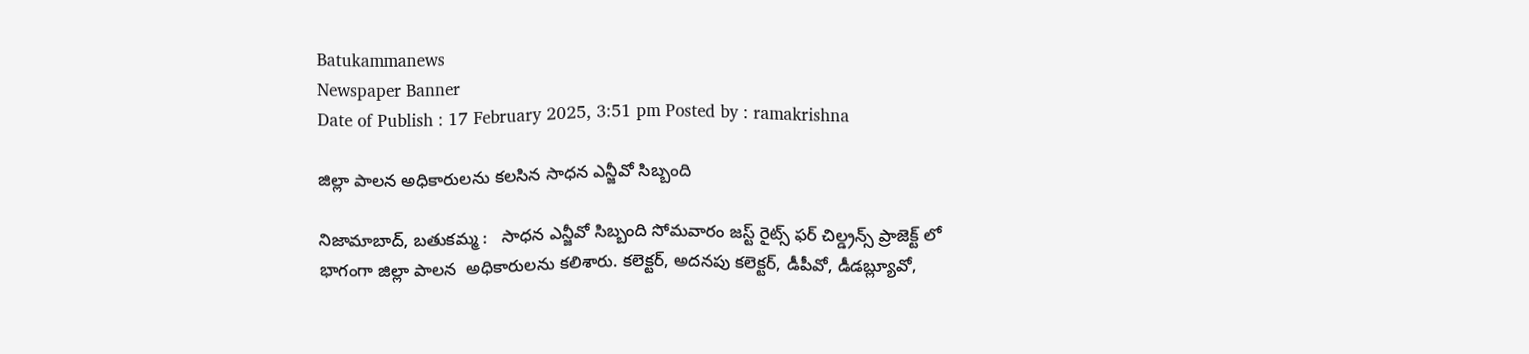Batukammanews
Newspaper Banner
Date of Publish : 17 February 2025, 3:51 pm Posted by : ramakrishna

జిల్లా పాలన అధికారులను కలసిన సాధన ఎన్జీవో సిబ్బంది

నిజామాబాద్, బతుకమ్మ :   సాధన ఎన్జీవో సిబ్బంది సోమవారం జస్ట్ రైట్స్ ఫర్ చిల్డ్రన్స్ ప్రాజెక్ట్ లో భాగంగా జిల్లా పాలన  అధికారులను కలిశారు. కలెక్టర్, అదనపు కలెక్టర్, డీపీవో, డీడబ్ల్యూవో,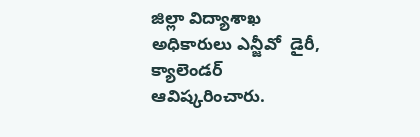జిల్లా విద్యాశాఖ అధికారులు ఎన్జీవో  డైరీ, క్యాలెండర్ ఆవిష్కరించారు.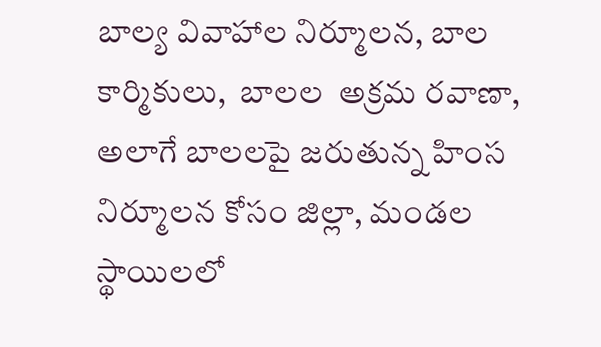బాల్య వివాహాల నిర్మూలన, బాల కార్మికులు,  బాలల  అక్రమ రవాణా, అలాగే బాలలపై జరుతున్న హింస నిర్మూలన కోసం జిల్లా, మండల స్థాయిలలో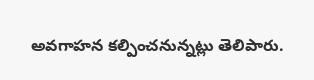అవగాహన కల్పించనున్నట్లు తెలిపారు.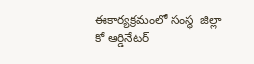ఈకార్యక్రమంలో సంస్థ  జిల్లా కో ఆర్డినేటర్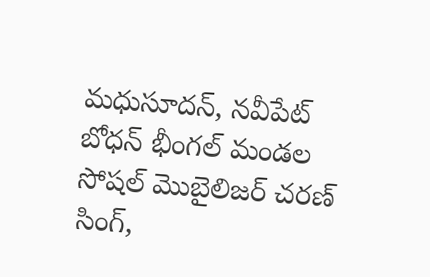మధుసూదన్, నవీపేట్ బోధన్ భీంగల్ మండల సోషల్ మొబైలిజర్ చరణ్ సింగ్,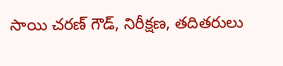సాయి చరణ్ గౌడ్, నిరీక్షణ, తదితరులు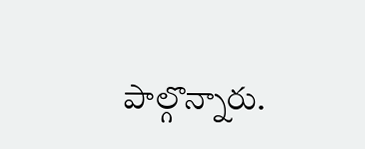పాల్గొన్నారు.